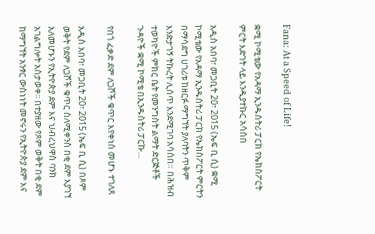Fana: At a Speed of Life!

ቋሚ ኮሚቴው የአዳማ ኢንዱስትሪ ፓርክ የኤክስፖርት ምርት እድገት ላይ እንዲያተኩር አሳሰበ

አዲስ አበባ፣ መጋቢት 20፣ 2015 (ኤፍ ቢ ሲ) ቋሚ ኮሚቴው የአዳማ ኢንዱስትሪ ፓርክ የኤክስፖርት ምርትን በማሳደግ ሀገሪቱ ከዘርፉ ማግኘት ያለባትን ጥቅም እንድታገኝ ትኩረት ሊሰጥ እንደሚገባ አሳሰበ። በሕዝብ ተወካዮች ምክር ቤት የመንግስት ልማት ድርጅቶች ጉዳዮች ቋሚ ኮሚቴ በኢንዱስትሪ ፓርኩ…

የበጎ ፈቃድ ደም ለጋሾች ቁጥር እየቀነሰ መሆኑ ተገለጸ

አዲስ አበባ፣ መጋቢት 20፣ 2015 (ኤፍ ቢ ሲ) በጾም ወቅት የደም ለጋሾች ቁጥር ስለሚቀንስ በቂ ደም እያገኘ አለመሆኑን የኢትዮጵያ ደም እና ህብረህዋስ ባንክ አገልግሎት አስታወቀ፡፡ በተያዘው የጾም ወቅት በቂ ደም ከማግኘት አንፃር ውስነነት መኖሩን የኢትዮጵያ ደም እና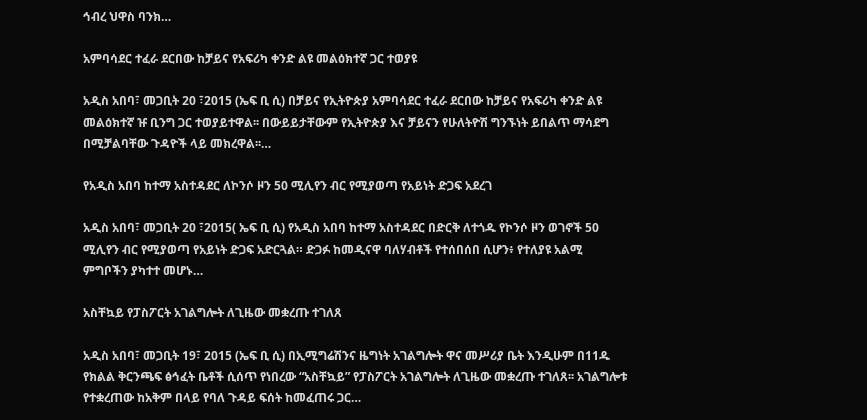ኅብረ ህዋስ ባንክ…

አምባሳደር ተፈራ ደርበው ከቻይና የአፍሪካ ቀንድ ልዩ መልዕክተኛ ጋር ተወያዩ

አዲስ አበባ፣ መጋቢት 20 ፣2015 (ኤፍ ቢ ሲ) በቻይና የኢትዮጵያ አምባሳደር ተፈራ ደርበው ከቻይና የአፍሪካ ቀንድ ልዩ መልዕክተኛ ዡ ቢንግ ጋር ተወያይተዋል፡፡ በውይይታቸውም የኢትዮጵያ እና ቻይናን የሁለትዮሽ ግንኙነት ይበልጥ ማሳደግ በሚቻልባቸው ጉዳዮች ላይ መክረዋል፡፡…

የአዲስ አበባ ከተማ አስተዳደር ለኮንሶ ዞን 50 ሚሊየን ብር የሚያወጣ የአይነት ድጋፍ አደረገ

አዲስ አበባ፣ መጋቢት 20 ፣2015( ኤፍ ቢ ሲ) የአዲስ አበባ ከተማ አስተዳደር በድርቅ ለተጎዱ የኮንሶ ዞን ወገኖች 50 ሚሊየን ብር የሚያወጣ የአይነት ድጋፍ አድርጓል። ድጋፉ ከመዲናዋ ባለሃብቶች የተሰበሰበ ሲሆን፥ የተለያዩ አልሚ ምግቦችን ያካተተ መሆኑ…

አስቸኳይ የፓስፖርት አገልግሎት ለጊዜው መቋረጡ ተገለጸ

አዲስ አበባ፣ መጋቢት 19፣ 2015 (ኤፍ ቢ ሲ) በኢሚግሬሽንና ዜግነት አገልግሎት ዋና መሥሪያ ቤት እንዲሁም በ11ዱ የክልል ቅርንጫፍ ፅኅፈት ቤቶች ሲሰጥ የነበረው “አስቸኳይ” የፓስፖርት አገልግሎት ለጊዜው መቋረጡ ተገለጸ፡፡ አገልግሎቱ የተቋረጠው ከአቅም በላይ የባለ ጉዳይ ፍሰት ከመፈጠሩ ጋር…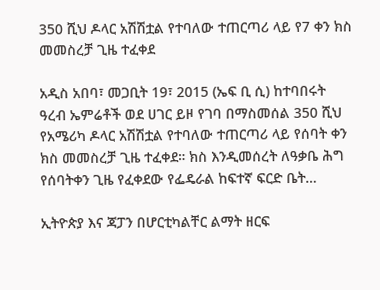350 ሺህ ዶላር አሽሽቷል የተባለው ተጠርጣሪ ላይ የ7 ቀን ክስ መመስረቻ ጊዜ ተፈቀደ

አዲስ አበባ፣ መጋቢት 19፣ 2015 (ኤፍ ቢ ሲ) ከተባበሩት ዓረብ ኤምሬቶች ወደ ሀገር ይዞ የገባ በማስመሰል 350 ሺህ የአሜሪካ ዶላር አሽሽቷል የተባለው ተጠርጣሪ ላይ የሰባት ቀን ክስ መመስረቻ ጊዜ ተፈቀደ። ክስ እንዲመሰረት ለዓቃቤ ሕግ የሰባትቀን ጊዜ የፈቀደው የፌዴራል ከፍተኛ ፍርድ ቤት…

ኢትዮጵያ እና ጃፓን በሆርቲካልቸር ልማት ዘርፍ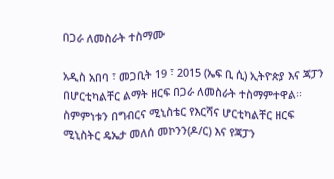በጋራ ለመስራት ተስማሙ

አዲስ አበባ ፣ መጋቢት 19 ፣ 2015 (ኤፍ ቢ ሲ) ኢትዮጵያ እና ጃፓን በሆርቲካልቸር ልማት ዘርፍ በጋራ ለመስራት ተስማምተዋል፡፡ ስምምነቱን በግብርና ሚኒስቴር የእርሻና ሆርቲካልቸር ዘርፍ ሚኒስትር ዴኤታ መለሰ መኮንን(ዶ/ር) እና የጃፓን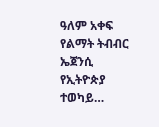ዓለም አቀፍ የልማት ትብብር ኤጀንሲ የኢትዮጵያ ተወካይ…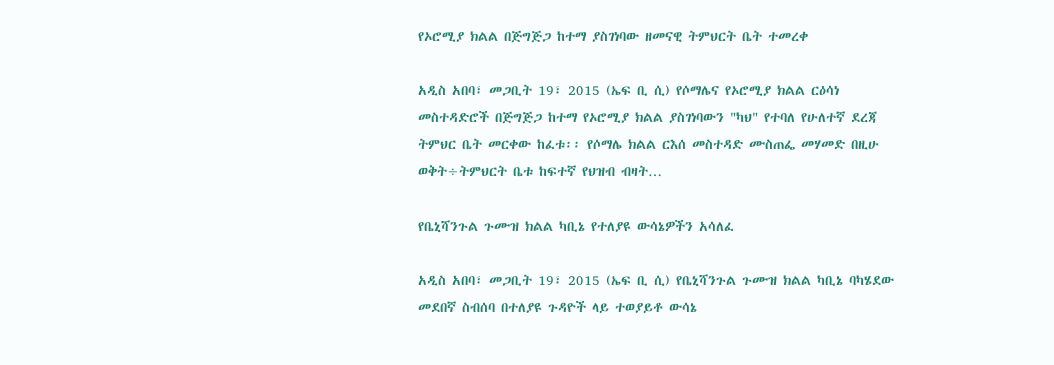የኦሮሚያ ክልል በጅግጅጋ ከተማ ያስገነባው ዘመናዊ ትምህርት ቤት ተመረቀ

አዲስ አበባ፣ መጋቢት 19፣ 2015 (ኤፍ ቢ ሲ) የሶማሌና የኦሮሚያ ክልል ርዕሳነ መስተዳድሮች በጅግጅጋ ከተማ የኦሮሚያ ክልል ያስገነባውን "ካህ" የተባለ የሁለተኛ ደረጃ ትምህር ቤት መርቀው ከፈቱ፡፡ የሶማሌ ክልል ርእሰ መስተዳድ ሙስጠፌ መሃመድ በዚሁ ወቅት÷ትምህርት ቤቱ ከፍተኛ የህዝብ ብዛት…

የቤኒሻንጉል ጉሙዝ ክልል ካቢኔ የተለያዩ ውሳኔዎችን አሳለፈ

አዲስ አበባ፣ መጋቢት 19፣ 2015 (ኤፍ ቢ ሲ) የቤኒሻንጉል ጉሙዝ ክልል ካቢኔ ባካሄደው መደበኛ ስብሰባ በተለያዩ ጉዳዮች ላይ ተወያይቶ ውሳኔ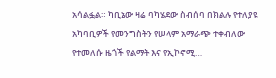አሳልፏል። ካቢኔው ዛሬ ባካሄደው ስብሰባ በክልሉ የተለያዩ አካባቢዎች የመንግስትን የሠላም አማራጭ ተቀብለው የተመለሱ ዜጎች የልማት እና የኢኮኖሚ…